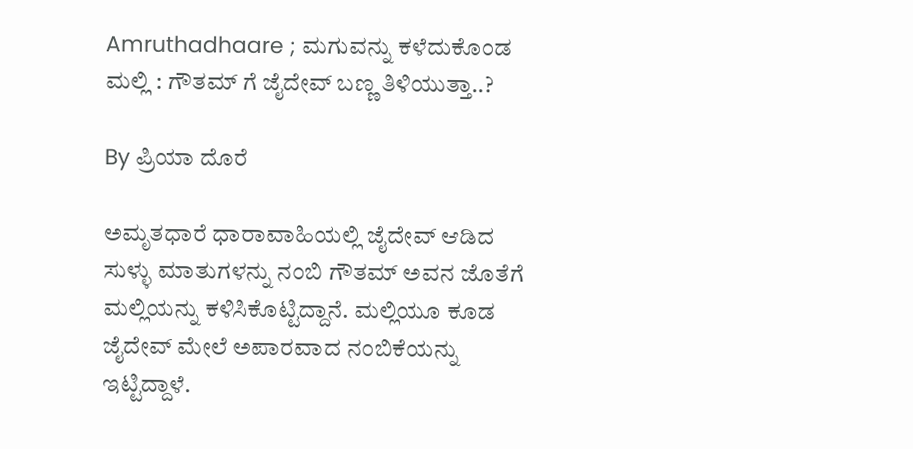Amruthadhaare ; ಮಗುವನ್ನು ಕಳೆದುಕೊಂಡ ಮಲ್ಲಿ : ಗೌತಮ್ ಗೆ ಜೈದೇವ್ ಬಣ್ಣ ತಿಳಿಯುತ್ತಾ..?

By ಪ್ರಿಯಾ ದೊರೆ

ಅಮೃತಧಾರೆ ಧಾರಾವಾಹಿಯಲ್ಲಿ ಜೈದೇವ್ ಆಡಿದ ಸುಳ್ಳು ಮಾತುಗಳನ್ನು ನಂಬಿ ಗೌತಮ್ ಅವನ ಜೊತೆಗೆ ಮಲ್ಲಿಯನ್ನು ಕಳಿಸಿಕೊಟ್ಟಿದ್ದಾನೆ. ಮಲ್ಲಿಯೂ ಕೂಡ ಜೈದೇವ್ ಮೇಲೆ ಅಪಾರವಾದ ನಂಬಿಕೆಯನ್ನು ಇಟ್ಟಿದ್ದಾಳೆ.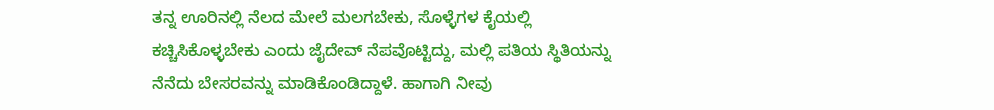ತನ್ನ ಊರಿನಲ್ಲಿ ನೆಲದ ಮೇಲೆ ಮಲಗಬೇಕು, ಸೊಳ್ಳೆಗಳ ಕೈಯಲ್ಲಿ ಕಚ್ಚಿಸಿಕೊಳ್ಳಬೇಕು ಎಂದು ಜೈದೇವ್ ನೆಪವೊಟ್ಟಿದ್ದು, ಮಲ್ಲಿ ಪತಿಯ ಸ್ಥಿತಿಯನ್ನು ನೆನೆದು ಬೇಸರವನ್ನು ಮಾಡಿಕೊಂಡಿದ್ದಾಳೆ. ಹಾಗಾಗಿ ನೀವು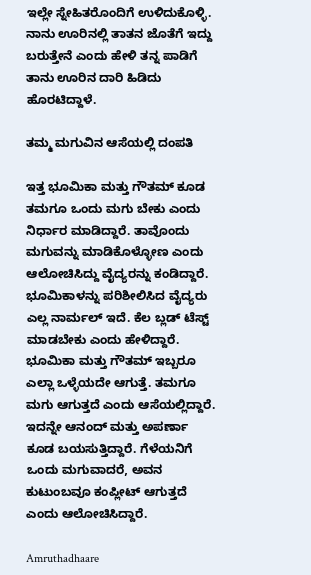ಇಲ್ಲೇ ಸ್ನೇಹಿತರೊಂದಿಗೆ ಉಳಿದುಕೊಳ್ಳಿ. ನಾನು ಊರಿನಲ್ಲಿ ತಾತನ ಜೊತೆಗೆ ಇದ್ದು ಬರುತ್ತೇನೆ ಎಂದು ಹೇಳಿ ತನ್ನ ಪಾಡಿಗೆ ತಾನು ಊರಿನ ದಾರಿ ಹಿಡಿದು ಹೊರಟಿದ್ದಾಳೆ.

ತಮ್ಮ ಮಗುವಿನ ಆಸೆಯಲ್ಲಿ ದಂಪತಿ

ಇತ್ತ ಭೂಮಿಕಾ ಮತ್ತು ಗೌತಮ್ ಕೂಡ ತಮಗೂ ಒಂದು ಮಗು ಬೇಕು ಎಂದು ನಿರ್ಧಾರ ಮಾಡಿದ್ದಾರೆ. ತಾವೊಂದು ಮಗುವನ್ನು ಮಾಡಿಕೊಳ್ಳೋಣ ಎಂದು ಆಲೋಚಿಸಿದ್ದು ವೈದ್ಯರನ್ನು ಕಂಡಿದ್ದಾರೆ. ಭೂಮಿಕಾಳನ್ನು ಪರಿಶೀಲಿಸಿದ ವೈದ್ಯರು ಎಲ್ಲ ನಾರ್ಮಲ್ ಇದೆ. ಕೆಲ ಬ್ಲಡ್ ಟೆಸ್ಟ್ ಮಾಡಬೇಕು ಎಂದು ಹೇಳಿದ್ದಾರೆ. ಭೂಮಿಕಾ ಮತ್ತು ಗೌತಮ್ ಇಬ್ಬರೂ ಎಲ್ಲಾ ಒಳ್ಳೆಯದೇ ಆಗುತ್ತೆ. ತಮಗೂ ಮಗು ಆಗುತ್ತದೆ ಎಂದು ಆಸೆಯಲ್ಲಿದ್ದಾರೆ. ಇದನ್ನೇ ಆನಂದ್ ಮತ್ತು ಅಪರ್ಣಾ ಕೂಡ ಬಯಸುತ್ತಿದ್ದಾರೆ. ಗೆಳೆಯನಿಗೆ ಒಂದು ಮಗುವಾದರೆ, ಅವನ ಕುಟುಂಬವೂ ಕಂಪ್ಲೀಟ್ ಆಗುತ್ತದೆ ಎಂದು ಆಲೋಚಿಸಿದ್ದಾರೆ.

Amruthadhaare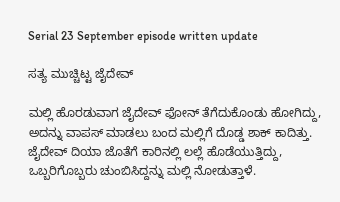Serial 23 September episode written update

ಸತ್ಯ ಮುಚ್ಚಿಟ್ಟ ಜೈದೇವ್

ಮಲ್ಲಿ ಹೊರಡುವಾಗ ಜೈದೇವ್ ಫೋನ್ ತೆಗೆದುಕೊಂಡು ಹೋಗಿದ್ದು, ಅದನ್ನು ವಾಪಸ್ ಮಾಡಲು ಬಂದ ಮಲ್ಲಿಗೆ ದೊಡ್ಡ ಶಾಕ್ ಕಾದಿತ್ತು. ಜೈದೇವ್ ದಿಯಾ ಜೊತೆಗೆ ಕಾರಿನಲ್ಲಿ ಲಲ್ಲೆ ಹೊಡೆಯುತ್ತಿದ್ದು, ಒಬ್ಬರಿಗೊಬ್ಬರು ಚುಂಬಿಸಿದ್ದನ್ನು ಮಲ್ಲಿ ನೋಡುತ್ತಾಳೆ.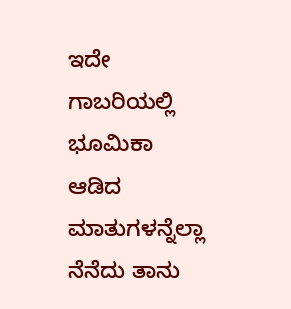ಇದೇ ಗಾಬರಿಯಲ್ಲಿ ಭೂಮಿಕಾ ಆಡಿದ ಮಾತುಗಳನ್ನೆಲ್ಲಾ ನೆನೆದು ತಾನು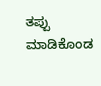ತಪ್ಪು ಮಾಡಿಕೊಂಡ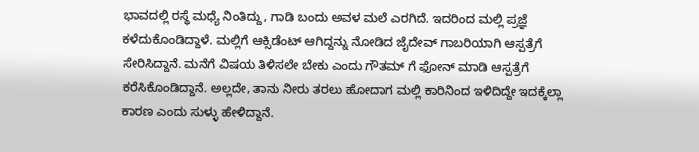ಭಾವದಲ್ಲಿ ರಸ್ಥೆ ಮಧ್ಯೆ ನಿಂತಿದ್ದು, ಗಾಡಿ ಬಂದು ಅವಳ ಮಲೆ ಎರಗಿದೆ. ಇದರಿಂದ ಮಲ್ಲಿ ಪ್ರಜ್ಞೆ ಕಳೆದುಕೊಂಡಿದ್ದಾಳೆ. ಮಲ್ಲಿಗೆ ಆಕ್ಸಿಡೆಂಟ್ ಆಗಿದ್ದನ್ನು ನೋಡಿದ ಜೈದೇವ್ ಗಾಬರಿಯಾಗಿ ಆಸ್ಪತ್ರೆಗೆ ಸೇರಿಸಿದ್ದಾನೆ. ಮನೆಗೆ ವಿಷಯ ತಿಳಿಸಲೇ ಬೇಕು ಎಂದು ಗೌತಮ್ ಗೆ ಫೋನ್ ಮಾಡಿ ಆಸ್ಪತ್ರೆಗೆ ಕರೆಸಿಕೊಂಡಿದ್ದಾನೆ. ಅಲ್ಲದೇ, ತಾನು ನೀರು ತರಲು ಹೋದಾಗ ಮಲ್ಲಿ ಕಾರಿನಿಂದ ಇಳಿದಿದ್ದೇ ಇದಕ್ಕೆಲ್ಲಾ ಕಾರಣ ಎಂದು ಸುಳ್ಳು ಹೇಳಿದ್ದಾನೆ.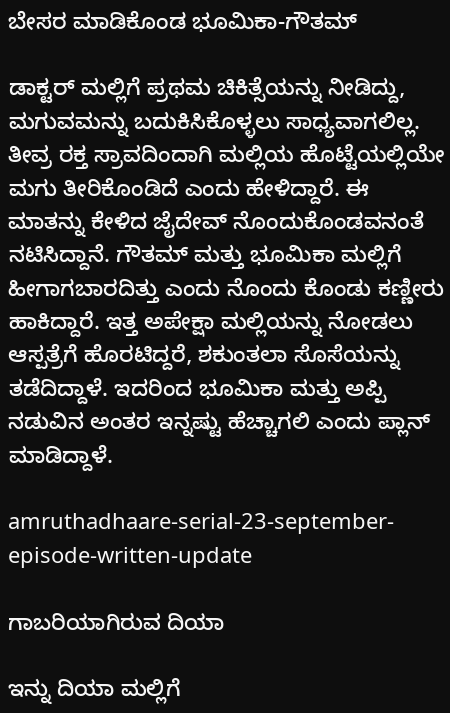ಬೇಸರ ಮಾಡಿಕೊಂಡ ಭೂಮಿಕಾ-ಗೌತಮ್

ಡಾಕ್ಟರ್ ಮಲ್ಲಿಗೆ ಪ್ರಥಮ ಚಿಕಿತ್ಸೆಯನ್ನು ನೀಡಿದ್ದು, ಮಗುವಮನ್ನು ಬದುಕಿಸಿಕೊಳ್ಳಲು ಸಾಧ್ಯವಾಗಲಿಲ್ಲ. ತೀವ್ರ ರಕ್ತ ಸ್ರಾವದಿಂದಾಗಿ ಮಲ್ಲಿಯ ಹೊಟ್ಟೆಯಲ್ಲಿಯೇ ಮಗು ತೀರಿಕೊಂಡಿದೆ ಎಂದು ಹೇಳಿದ್ದಾರೆ. ಈ ಮಾತನ್ನು ಕೇಳಿದ ಜೈದೇವ್ ನೊಂದುಕೊಂಡವನಂತೆ ನಟಿಸಿದ್ದಾನೆ. ಗೌತಮ್ ಮತ್ತು ಭೂಮಿಕಾ ಮಲ್ಲಿಗೆ ಹೀಗಾಗಬಾರದಿತ್ತು ಎಂದು ನೊಂದು ಕೊಂಡು ಕಣ್ಣೀರು ಹಾಕಿದ್ದಾರೆ. ಇತ್ತ ಅಪೇಕ್ಷಾ ಮಲ್ಲಿಯನ್ನು ನೋಡಲು ಆಸ್ಪತ್ರೆಗೆ ಹೊರಟಿದ್ದರೆ, ಶಕುಂತಲಾ ಸೊಸೆಯನ್ನು ತಡೆದಿದ್ದಾಳೆ. ಇದರಿಂದ ಭೂಮಿಕಾ ಮತ್ತು ಅಪ್ಪಿ ನಡುವಿನ ಅಂತರ ಇನ್ನಷ್ಟು ಹೆಚ್ಚಾಗಲಿ ಎಂದು ಪ್ಲಾನ್ ಮಾಡಿದ್ದಾಳೆ.

amruthadhaare-serial-23-september-episode-written-update

ಗಾಬರಿಯಾಗಿರುವ ದಿಯಾ

ಇನ್ನು ದಿಯಾ ಮಲ್ಲಿಗೆ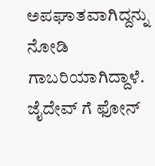ಅಪಘಾತವಾಗಿದ್ದನ್ನು ನೋಡಿ ಗಾಬರಿಯಾಗಿದ್ದಾಳೆ. ಜೈದೇವ್ ಗೆ ಫೋನ್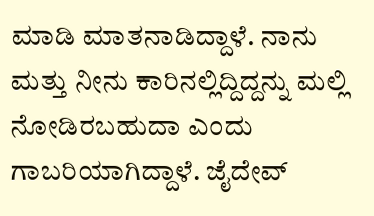ಮಾಡಿ ಮಾತನಾಡಿದ್ದಾಳೆ. ನಾನು ಮತ್ತು ನೀನು ಕಾರಿನಲ್ಲಿದ್ದಿದ್ದನ್ನು ಮಲ್ಲಿ ನೋಡಿರಬಹುದಾ ಎಂದು ಗಾಬರಿಯಾಗಿದ್ದಾಳೆ. ಜೈದೇವ್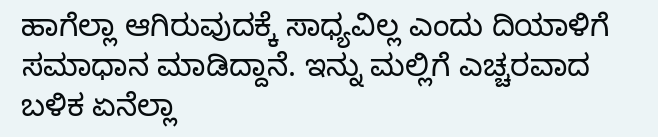ಹಾಗೆಲ್ಲಾ ಆಗಿರುವುದಕ್ಕೆ ಸಾಧ್ಯವಿಲ್ಲ ಎಂದು ದಿಯಾಳಿಗೆ ಸಮಾಧಾನ ಮಾಡಿದ್ದಾನೆ. ಇನ್ನು ಮಲ್ಲಿಗೆ ಎಚ್ಚರವಾದ ಬಳಿಕ ಏನೆಲ್ಲಾ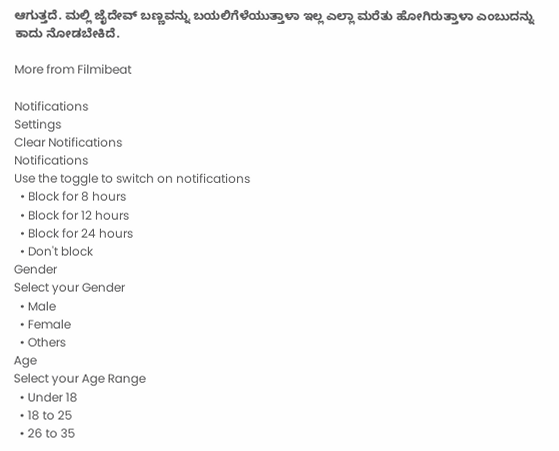ಆಗುತ್ತದೆ. ಮಲ್ಲಿ ಜೈದೇವ್ ಬಣ್ಣವನ್ನು ಬಯಲಿಗೆಳೆಯುತ್ತಾಳಾ ಇಲ್ಲ ಎಲ್ಲಾ ಮರೆತು ಹೋಗಿರುತ್ತಾಳಾ ಎಂಬುದನ್ನು ಕಾದು ನೋಡಬೇಕಿದೆ.

More from Filmibeat

Notifications
Settings
Clear Notifications
Notifications
Use the toggle to switch on notifications
  • Block for 8 hours
  • Block for 12 hours
  • Block for 24 hours
  • Don't block
Gender
Select your Gender
  • Male
  • Female
  • Others
Age
Select your Age Range
  • Under 18
  • 18 to 25
  • 26 to 35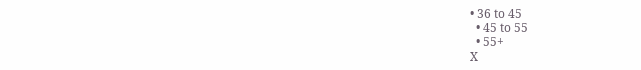• 36 to 45
  • 45 to 55
  • 55+
X